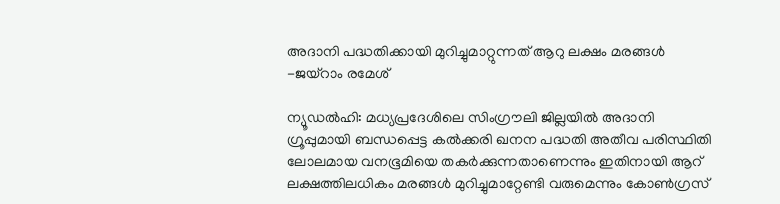അദാനി പദ്ധതിക്കായി മുറിച്ചുമാറ്റുന്നത് ആറു ലക്ഷം മരങ്ങൾ -ജയ്റാം രമേശ്

ന്യൂഡൽഹി: മധ്യപ്രദേശിലെ സിംഗ്രൗലി ജില്ലയിൽ അദാനി ഗ്രൂപ്പുമായി ബന്ധപ്പെട്ട കൽക്കരി ഖനന പദ്ധതി അതീവ പരിസ്ഥിതി ലോലമായ വനഭൂമിയെ തകർക്കുന്നതാണെന്നും ഇതിനായി ആറ് ലക്ഷത്തിലധികം മരങ്ങൾ മുറിച്ചുമാറ്റേണ്ടി വരുമെന്നും കോൺഗ്രസ്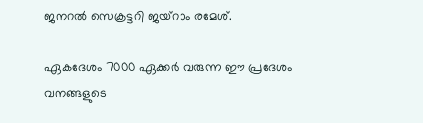ജനറൽ സെക്രട്ടറി ജയ്റാം രമേശ്.

ഏകദേശം 7000 ഏക്കർ വരുന്ന ഈ പ്രദേശം വനങ്ങളുടെ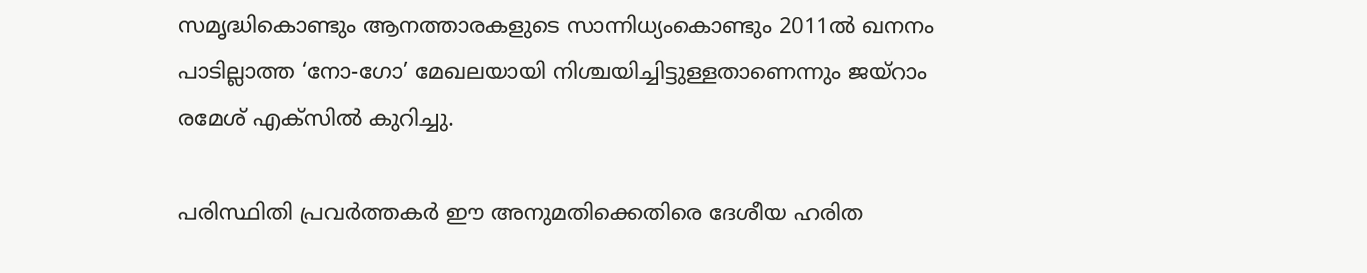സമൃദ്ധികൊണ്ടും ആനത്താരകളുടെ സാന്നിധ്യംകൊണ്ടും 2011ൽ ഖനനം പാടില്ലാത്ത ‘നോ-ഗോ’ മേഖലയായി നിശ്ചയിച്ചിട്ടുള്ളതാണെന്നും ജയ്റാം രമേശ് എക്സിൽ കുറിച്ചു.

പരിസ്ഥിതി പ്രവർത്തകർ ഈ അനുമതിക്കെതിരെ ദേശീയ ഹരിത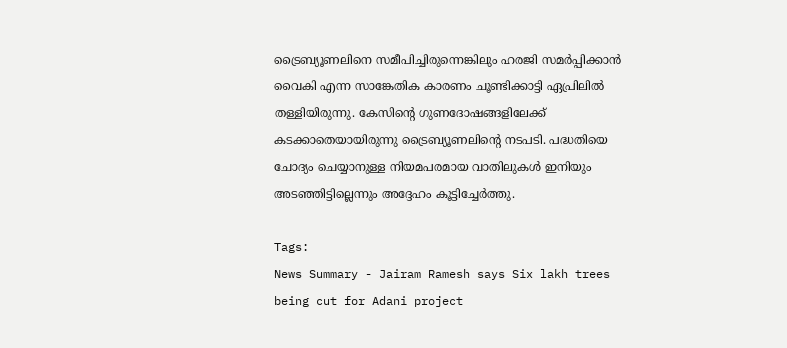ട്രൈബ്യൂണലിനെ സമീപിച്ചിരുന്നെങ്കിലും ഹരജി സമർപ്പിക്കാൻ വൈകി എന്ന സാങ്കേതിക കാരണം ചൂണ്ടിക്കാട്ടി ഏപ്രിലിൽ തള്ളിയിരുന്നു. കേസിന്റെ ഗുണദോഷങ്ങളിലേക്ക് കടക്കാതെയായിരുന്നു ട്രൈബ്യൂണലിന്റെ നടപടി. പദ്ധതിയെ ചോദ്യം ചെയ്യാനുള്ള നിയമപരമായ വാതിലുകൾ ഇനിയും അടഞ്ഞിട്ടില്ലെന്നും അദ്ദേഹം കൂട്ടിച്ചേർത്തു.

Tags:
News Summary - Jairam Ramesh says Six lakh trees being cut for Adani project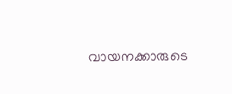വായനക്കാരുടെ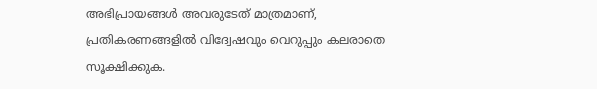അഭിപ്രായങ്ങള്‍ അവരുടേത് മാത്രമാണ്, പ്രതികരണങ്ങളിൽ വിദ്വേഷവും വെറുപ്പും കലരാതെ സൂക്ഷിക്കുക.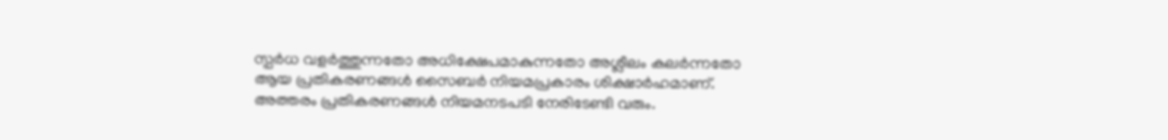സ്പർധ വളർത്തുന്നതോ അധിക്ഷേപമാകുന്നതോ അശ്ലീലം കലർന്നതോ ആയ പ്രതികരണങ്ങൾ സൈബർ നിയമപ്രകാരം ശിക്ഷാർഹമാണ്. അത്തരം പ്രതികരണങ്ങൾ നിയമനടപടി നേരിടേണ്ടി വരും.